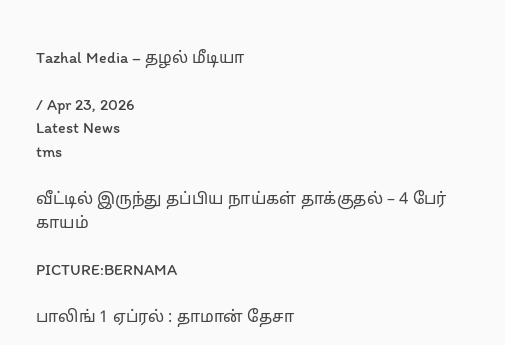Tazhal Media – தழல் மீடியா

/ Apr 23, 2026
Latest News
tms

வீட்டில் இருந்து தப்பிய நாய்கள் தாக்குதல் – 4 பேர் காயம்

PICTURE:BERNAMA

பாலிங் 1 ஏப்ரல் : தாமான் தேசா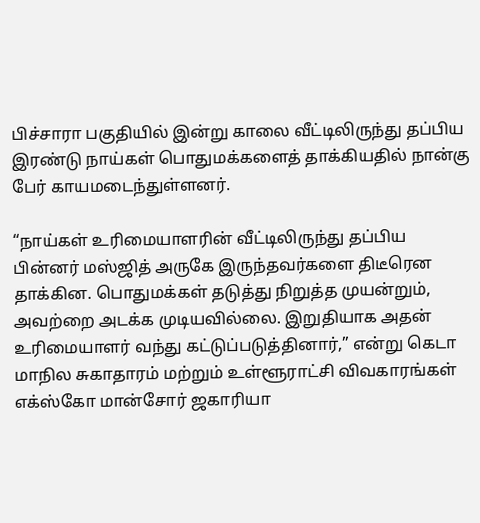பிச்சாரா பகுதியில் இன்று காலை வீட்டிலிருந்து தப்பிய இரண்டு நாய்கள் பொதுமக்களைத் தாக்கியதில் நான்கு பேர் காயமடைந்துள்ளனர்.

“நாய்கள் உரிமையாளரின் வீட்டிலிருந்து தப்பிய பின்னர் மஸ்ஜித் அருகே இருந்தவர்களை திடீரென தாக்கின. பொதுமக்கள் தடுத்து நிறுத்த முயன்றும், அவற்றை அடக்க முடியவில்லை. இறுதியாக அதன் உரிமையாளர் வந்து கட்டுப்படுத்தினார்,” என்று கெடா மாநில சுகாதாரம் மற்றும் உள்ளூராட்சி விவகாரங்கள் எக்ஸ்கோ மான்சோர் ஜகாரியா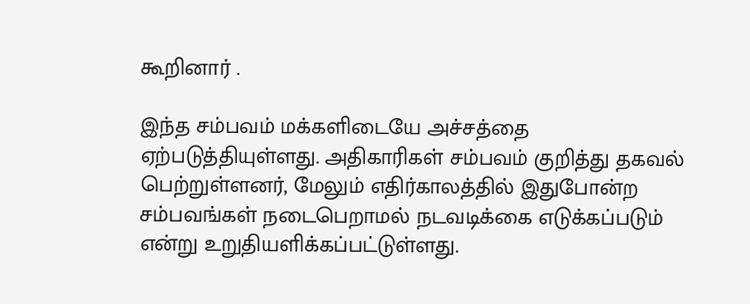கூறினார் .

இந்த சம்பவம் மக்களிடையே அச்சத்தை ஏற்படுத்தியுள்ளது. அதிகாரிகள் சம்பவம் குறித்து தகவல் பெற்றுள்ளனர், மேலும் எதிர்காலத்தில் இதுபோன்ற சம்பவங்கள் நடைபெறாமல் நடவடிக்கை எடுக்கப்படும் என்று உறுதியளிக்கப்பட்டுள்ளது.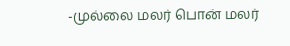-முல்லை மலர் பொன் மலர்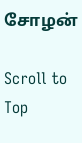சோழன்

Scroll to Top